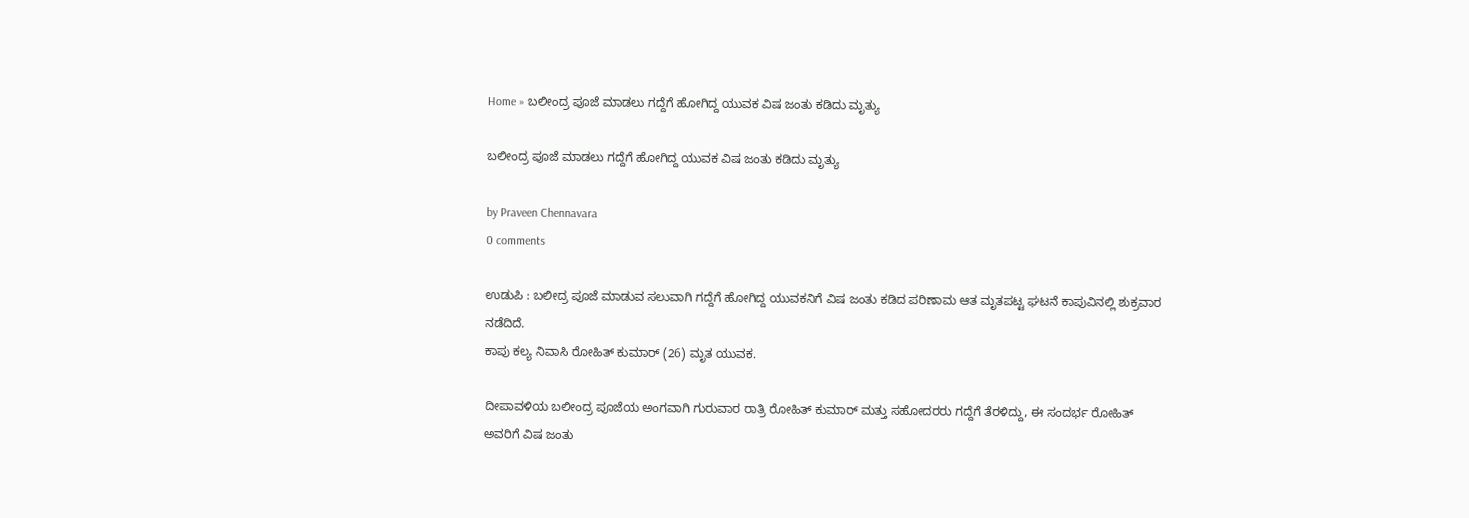Home » ಬಲೀಂದ್ರ ಪೂಜೆ ಮಾಡಲು ಗದ್ದೆಗೆ ಹೋಗಿದ್ದ ಯುವಕ ವಿಷ ಜಂತು ಕಡಿದು ಮೃತ್ಯು

ಬಲೀಂದ್ರ ಪೂಜೆ ಮಾಡಲು ಗದ್ದೆಗೆ ಹೋಗಿದ್ದ ಯುವಕ ವಿಷ ಜಂತು ಕಡಿದು ಮೃತ್ಯು

by Praveen Chennavara
0 comments

ಉಡುಪಿ : ಬಲೀದ್ರ ಪೂಜೆ ಮಾಡುವ ಸಲುವಾಗಿ ಗದ್ದೆಗೆ ಹೋಗಿದ್ದ ಯುವಕನಿಗೆ ವಿಷ ಜಂತು ಕಡಿದ ಪರಿಣಾಮ ಆತ ಮೃತಪಟ್ಟ ಘಟನೆ ಕಾಪುವಿನಲ್ಲಿ ಶುಕ್ರವಾರ ನಡೆದಿದೆ.
ಕಾಪು ಕಲ್ಯ ನಿವಾಸಿ ರೋಹಿತ್ ಕುಮಾರ್ (26) ಮೃತ ಯುವಕ.

ದೀಪಾವಳಿಯ ಬಲೀಂದ್ರ ಪೂಜೆಯ ಅಂಗವಾಗಿ ಗುರುವಾರ ರಾತ್ರಿ ರೋಹಿತ್ ಕುಮಾರ್ ಮತ್ತು ಸಹೋದರರು ಗದ್ದೆಗೆ ತೆರಳಿದ್ದು, ಈ ಸಂದರ್ಭ ರೋಹಿತ್ ಅವರಿಗೆ ವಿಷ ಜಂತು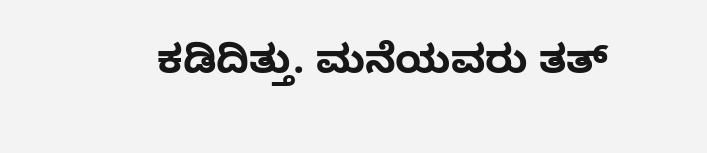ಕಡಿದಿತ್ತು. ಮನೆಯವರು ತತ್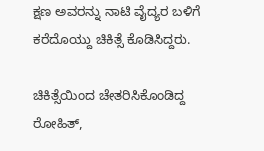ಕ್ಷಣ ಅವರನ್ನು ನಾಟಿ ವೈದ್ಯರ ಬಳಿಗೆ ಕರೆದೊಯ್ದು ಚಿಕಿತ್ಸೆ ಕೊಡಿಸಿದ್ದರು.

ಚಿಕಿತ್ಸೆಯಿಂದ ಚೇತರಿಸಿಕೊಂಡಿದ್ದ ರೋಹಿತ್,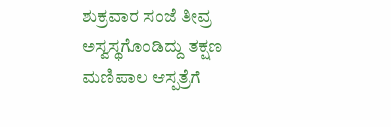ಶುಕ್ರವಾರ ಸಂಜೆ ತೀವ್ರ ಅಸ್ವಸ್ಥಗೊಂಡಿದ್ದು ತಕ್ಷಣ ಮಣಿಪಾಲ ಆಸ್ಪತ್ರೆಗೆ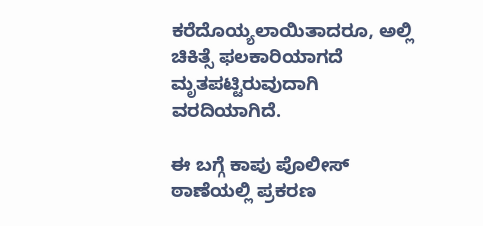ಕರೆದೊಯ್ಯಲಾಯಿತಾದರೂ, ಅಲ್ಲಿ ಚಿಕಿತ್ಸೆ ಫಲಕಾರಿಯಾಗದೆ ಮೃತಪಟ್ಟಿರುವುದಾಗಿ ವರದಿಯಾಗಿದೆ.

ಈ ಬಗ್ಗೆ ಕಾಪು ಪೊಲೀಸ್ ಠಾಣೆಯಲ್ಲಿ ಪ್ರಕರಣ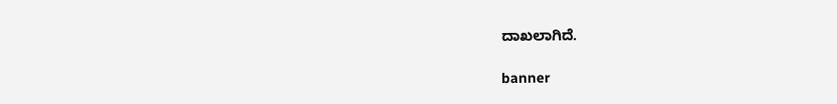ದಾಖಲಾಗಿದೆ.

banner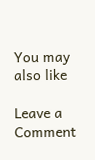You may also like

Leave a Comment